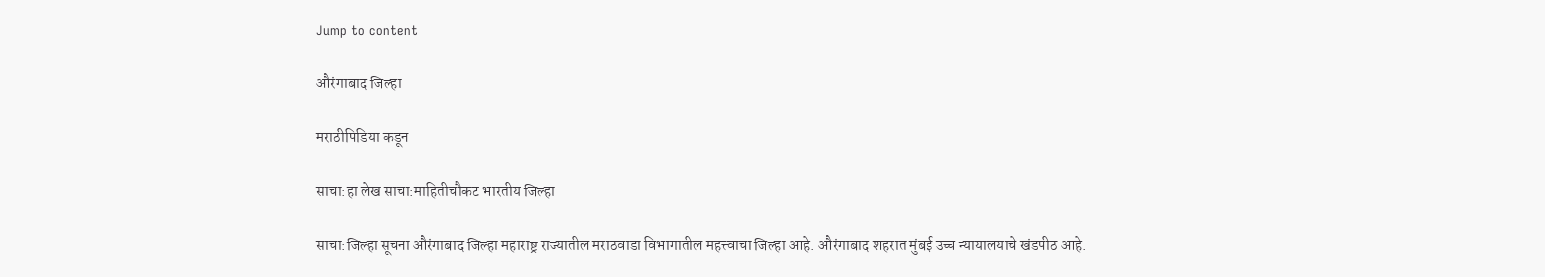Jump to content

औरंगाबाद जिल्हा

मराठीपिडिया कडून

साचा:हा लेख साचा:माहितीचौकट भारतीय जिल्हा

साचा:जिल्हा सूचना औरंगाबाद जिल्हा महाराष्ट्र राज्यातील मराठवाडा विभागातील महत्त्वाचा जिल्हा आहे. औरंगाबाद शहरात मुंबई उच्च न्यायालयाचे खंडपीठ आहे.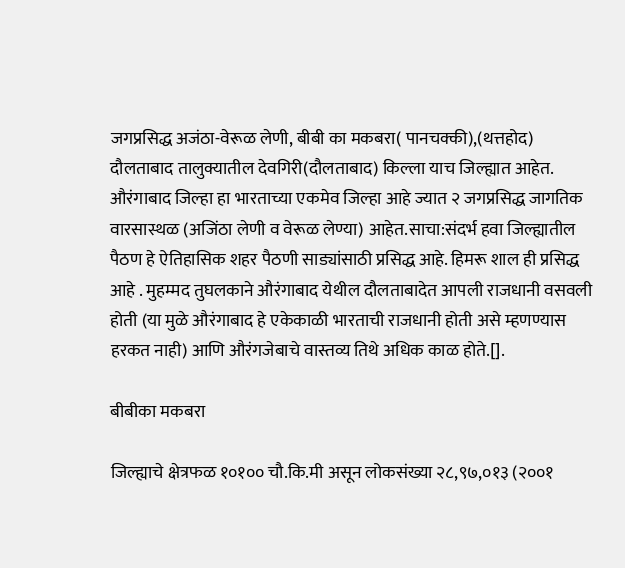जगप्रसिद्ध अजंठा-वेरूळ लेणी, बीबी का मकबरा( पानचक्की),(थत्तहोद) दौलताबाद तालुक्यातील देवगिरी(दौलताबाद) किल्ला याच जिल्ह्यात आहेत. औरंगाबाद जिल्हा हा भारताच्या एकमेव जिल्हा आहे ज्यात २ जगप्रसिद्ध जागतिक वारसास्थळ (अजिंठा लेणी व वेरूळ लेण्या) आहेत.साचा:संदर्भ हवा जिल्ह्यातील पैठण हे ऐतिहासिक शहर पैठणी साड्यांसाठी प्रसिद्ध आहे. हिमरू शाल ही प्रसिद्ध आहे . मुहम्मद तुघलकाने औरंगाबाद येथील दौलताबादेत आपली राजधानी वसवली होती (या मुळे औरंगाबाद हे एकेकाळी भारताची राजधानी होती असे म्हणण्यास हरकत नाही) आणि औरंगजेबाचे वास्तव्य तिथे अधिक काळ होते.[].

बीबीका मकबरा

जिल्ह्याचे क्षेत्रफळ १०१०० चौ.कि.मी असून लोकसंख्या २८,९७,०१३ (२००१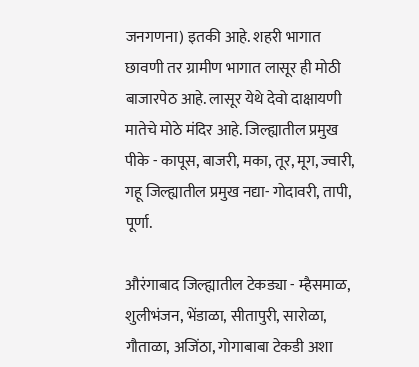जनगणना) इतकी आहे. शहरी भागात छावणी तर ग्रामीण भागात लासूर ही मोठी बाजारपेठ आहे. लासूर येथे देवो दाक्षायणी मातेचे मोठे मंदिर आहे. जिल्ह्यातील प्रमुख पीके - कापूस, बाजरी, मका, तूर, मूग, ज्वारी, गहू जिल्ह्यातील प्रमुख नद्या- गोदावरी, तापी, पूर्णा.

औरंगाबाद जिल्ह्यातील टेकड्या - म्हैसमाळ, शुलीभंजन, भेंडाळा, सीतापुरी, सारोळा, गौताळा, अजिंठा, गोगाबाबा टेकडी अशा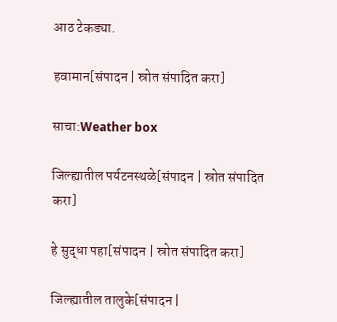आठ टेकड्या.

हवामान[संपादन | स्रोत संपादित करा]

साचा:Weather box

जिल्ह्यातील पर्यटनस्थळे[संपादन | स्रोत संपादित करा]

हे सुद्धा पहा[संपादन | स्रोत संपादित करा]

जिल्ह्यातील तालुके[संपादन |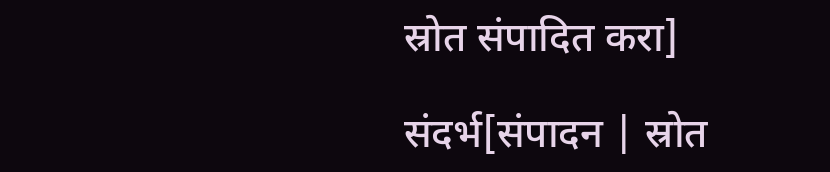स्रोत संपादित करा]

संदर्भ[संपादन | स्रोत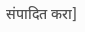संपादित करा]